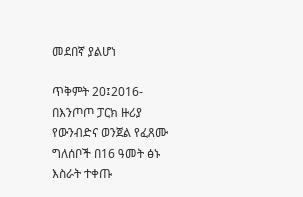መደበኛ ያልሆነ

ጥቅምት 20፤2016- በእንጦጦ ፓርክ ዙሪያ የውንብድና ወንጀል የፈጸሙ ግለሰቦች በ16 ዓመት ፅኑ እስራት ተቀጡ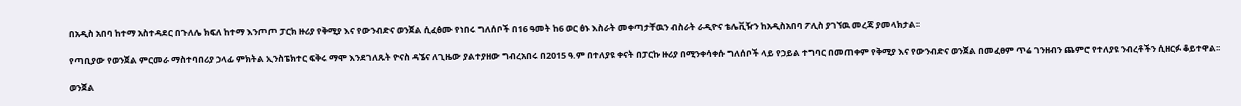በአዲስ አበባ ከተማ አስተዳደር በጉለሌ ክፍለ ከተማ እንጦጦ ፓርክ ዙሪያ የቅሚያ እና የውንብድና ወንጀል ሲፈፅሙ የነበሩ ግለሰቦች በ16 ዓመት ከ6 ወር ፅኑ እስራት መቀጣታቸዉን ብስራት ራዲዮና ቴሌቪዥን ከአዲስአበባ ፖሊስ ያገኘዉ መረጃ ያመላክታል፡፡

የጣቢያው የወንጀል ምርመራ ማስተባበሪያ ኃላፊ ምክትል ኢንስፔክተር ፍቅሩ ማሞ እንደገለጹት ዮናስ ዳኜና ለጊዜው ያልተያዘው ግብረአበሩ በ2015 ዓ.ም በተለያዩ ቀናት በፓርኩ ዙሪያ በሚንቀሳቀሱ ግለሰቦች ላይ የኃይል ተግባር በመጠቀም የቅሚያ እና የውንብድና ወንጀል በመፈፀም ጥሬ ገንዘብን ጨምሮ የተለያዩ ንብረቶችን ሲዘርፉ ቆይተዋል፡፡

ወንጀል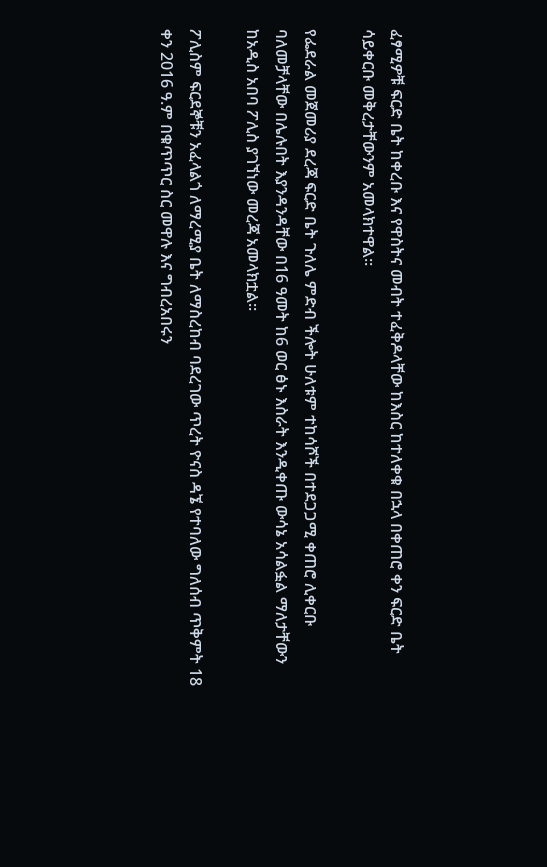ፈፃሚዎቹ ፍርድ ቤት ከቀረቡ እና የዋስትና መብት ተፈቅዶላቸው ከእስር ከተለቀቁ በኋላ በቀጠሮ ቀን ፍርድ ቤት ሳይቀርቡ መቅረታቸውንም አመላክተዋል፡፡

የፌደራል መጀመሪያ ደረጃ ፍርድ ቤት ጉለሌ ምድብ ችሎት ሁለቱም ተከሳሾች በተደጋጋሚ ቀጠሮ ሊቀርቡ ባለመቻላቸው በሌሉበት እያንዳንዳቸው በ16 ዓመት ከ6 ወር ፅኑ እስራት እንዲቀጡ ውሳኔ አሳልፏል ማለታቸውን ከአዲስ አበባ ፖሊስ ያገኘነው መረጃ አመላክቷል፡፡

ፖሊስም ፍርደኞቹን አፈላልጎ ለማረሚያ ቤት ለማስረከብ ባደረገው ጥረት ዮናስ ዳኜ የተባለው ግለሰብ ጥቅምት 18 ቀን 2016 ዓ.ም በቁጥጥር ስር መዋሉ እና ግብረአበሩን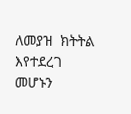ለመያዝ  ክትትል እየተደረገ መሆኑን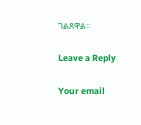ገልጸዋል፡፡

Leave a Reply

Your email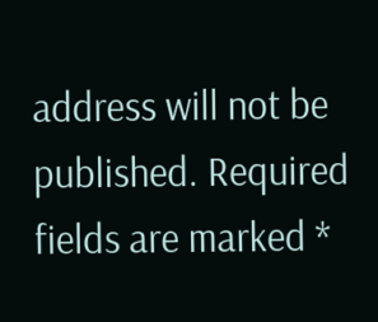address will not be published. Required fields are marked *